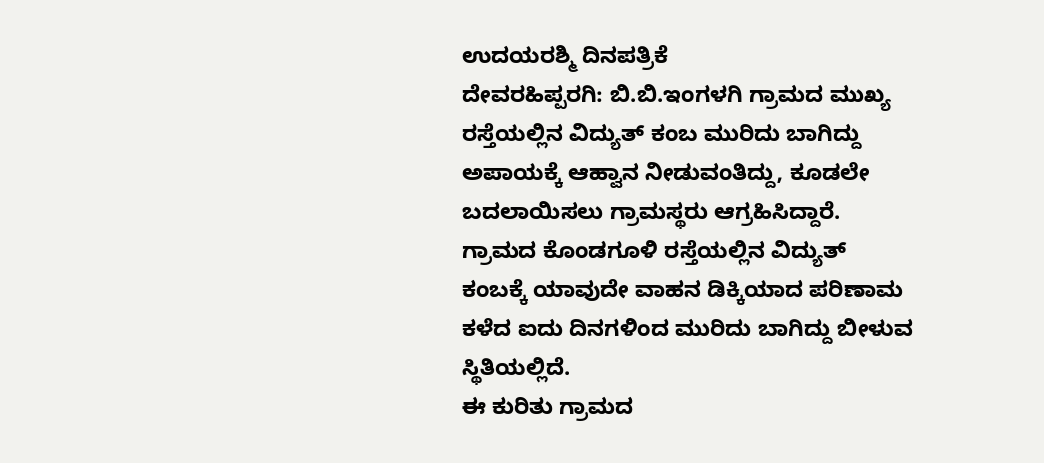ಉದಯರಶ್ಮಿ ದಿನಪತ್ರಿಕೆ
ದೇವರಹಿಪ್ಪರಗಿ: ಬಿ.ಬಿ.ಇಂಗಳಗಿ ಗ್ರಾಮದ ಮುಖ್ಯ ರಸ್ತೆಯಲ್ಲಿನ ವಿದ್ಯುತ್ ಕಂಬ ಮುರಿದು ಬಾಗಿದ್ದು ಅಪಾಯಕ್ಕೆ ಆಹ್ವಾನ ನೀಡುವಂತಿದ್ದು, ಕೂಡಲೇ ಬದಲಾಯಿಸಲು ಗ್ರಾಮಸ್ಥರು ಆಗ್ರಹಿಸಿದ್ದಾರೆ.
ಗ್ರಾಮದ ಕೊಂಡಗೂಳಿ ರಸ್ತೆಯಲ್ಲಿನ ವಿದ್ಯುತ್ ಕಂಬಕ್ಕೆ ಯಾವುದೇ ವಾಹನ ಡಿಕ್ಕಿಯಾದ ಪರಿಣಾಮ ಕಳೆದ ಐದು ದಿನಗಳಿಂದ ಮುರಿದು ಬಾಗಿದ್ದು ಬೀಳುವ ಸ್ಥಿತಿಯಲ್ಲಿದೆ.
ಈ ಕುರಿತು ಗ್ರಾಮದ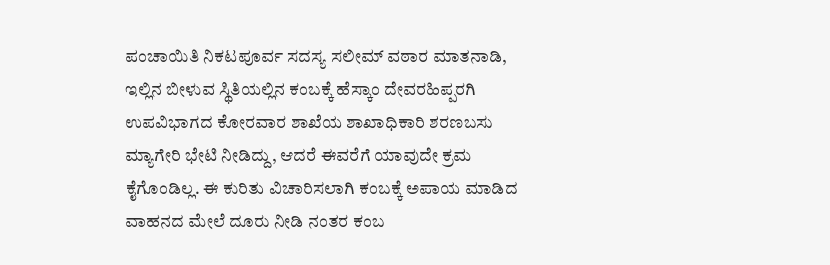ಪಂಚಾಯಿತಿ ನಿಕಟಪೂರ್ವ ಸದಸ್ಯ ಸಲೀಮ್ ವಠಾರ ಮಾತನಾಡಿ, ಇಲ್ಲಿನ ಬೀಳುವ ಸ್ಥಿತಿಯಲ್ಲಿನ ಕಂಬಕ್ಕೆ ಹೆಸ್ಕಾಂ ದೇವರಹಿಪ್ಪರಗಿ ಉಪವಿಭಾಗದ ಕೋರವಾರ ಶಾಖೆಯ ಶಾಖಾಧಿಕಾರಿ ಶರಣಬಸು ಮ್ಯಾಗೇರಿ ಭೇಟಿ ನೀಡಿದ್ದು, ಆದರೆ ಈವರೆಗೆ ಯಾವುದೇ ಕ್ರಮ ಕೈಗೊಂಡಿಲ್ಲ. ಈ ಕುರಿತು ವಿಚಾರಿಸಲಾಗಿ ಕಂಬಕ್ಕೆ ಅಪಾಯ ಮಾಡಿದ ವಾಹನದ ಮೇಲೆ ದೂರು ನೀಡಿ ನಂತರ ಕಂಬ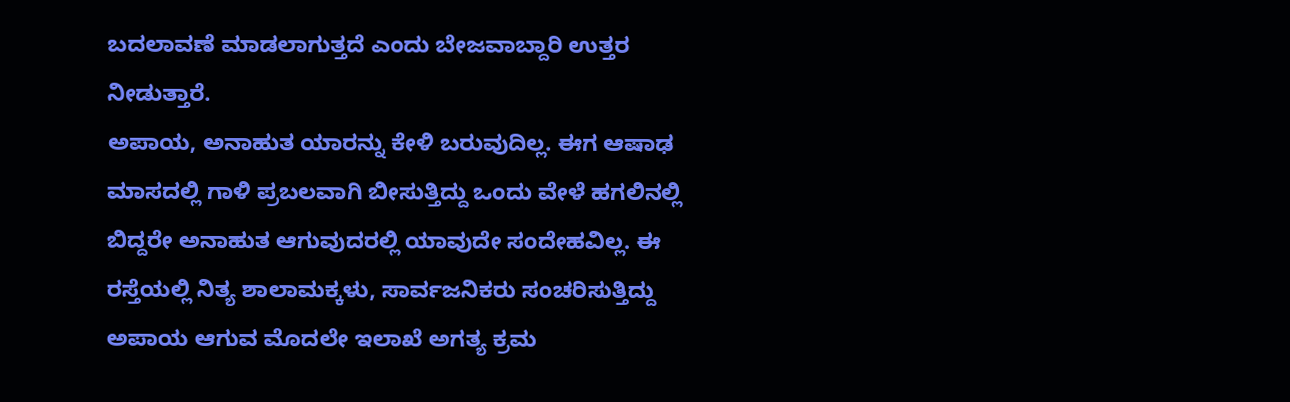ಬದಲಾವಣೆ ಮಾಡಲಾಗುತ್ತದೆ ಎಂದು ಬೇಜವಾಬ್ದಾರಿ ಉತ್ತರ ನೀಡುತ್ತಾರೆ.
ಅಪಾಯ, ಅನಾಹುತ ಯಾರನ್ನು ಕೇಳಿ ಬರುವುದಿಲ್ಲ. ಈಗ ಆಷಾಢ ಮಾಸದಲ್ಲಿ ಗಾಳಿ ಪ್ರಬಲವಾಗಿ ಬೀಸುತ್ತಿದ್ದು ಒಂದು ವೇಳೆ ಹಗಲಿನಲ್ಲಿ ಬಿದ್ದರೇ ಅನಾಹುತ ಆಗುವುದರಲ್ಲಿ ಯಾವುದೇ ಸಂದೇಹವಿಲ್ಲ. ಈ ರಸ್ತೆಯಲ್ಲಿ ನಿತ್ಯ ಶಾಲಾಮಕ್ಕಳು, ಸಾರ್ವಜನಿಕರು ಸಂಚರಿಸುತ್ತಿದ್ದು ಅಪಾಯ ಆಗುವ ಮೊದಲೇ ಇಲಾಖೆ ಅಗತ್ಯ ಕ್ರಮ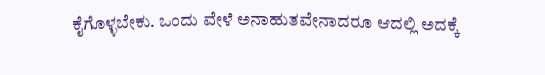ಕೈಗೊಳ್ಳಬೇಕು. ಒಂದು ವೇಳೆ ಅನಾಹುತವೇನಾದರೂ ಆದಲ್ಲಿ ಅದಕ್ಕೆ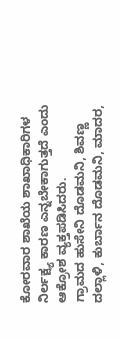ಕೋರವಾರ ಶಾಖೆಯ ಶಾಖಾಧಿಕಾರಿಗಳ ನಿರ್ಲಕ್ಷ್ಯ ಕಾರಣ ಎನ್ನಬೇಕಾಗುತ್ತದೆ ಎಂದು ಆಕ್ರೋಶ ವ್ಯಕ್ತಪಡಿಸಿದರು.
ಗ್ರಾಮದ ಹುಸೇನಿ ದೊಡಮನಿ, ಶಿವಣ್ಣ ದಲ್ಲಾಳಿ, ಕುರ್ಬಾನ ದೊಡಮನಿ, ಮಾದರ,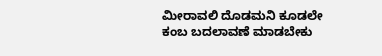ಮೀರಾವಲಿ ದೊಡಮನಿ ಕೂಡಲೇ ಕಂಬ ಬದಲಾವಣೆ ಮಾಡಬೇಕು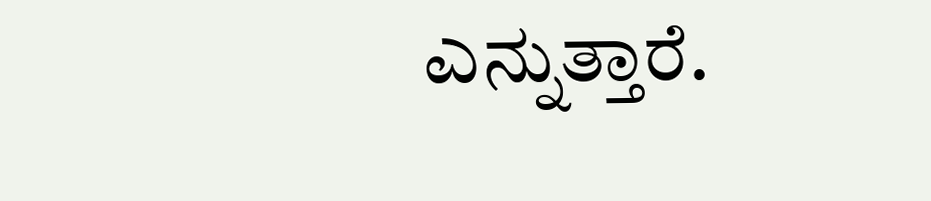ಎನ್ನುತ್ತಾರೆ.